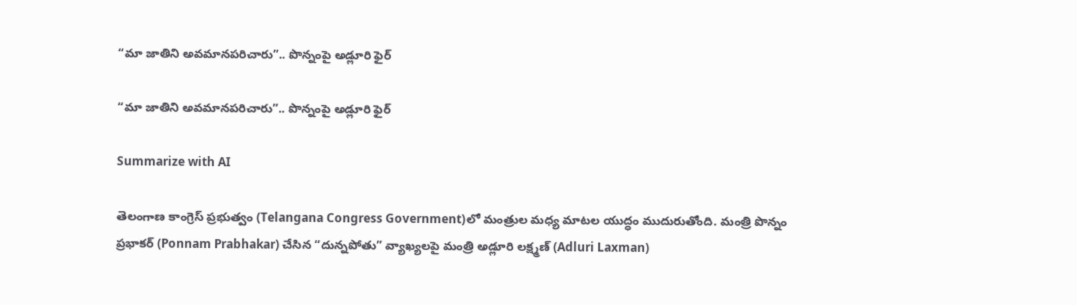“మా జాతిని అవమానపరిచారు”.. పొన్నంపై అడ్లూరి ఫైర్‌

“మా జాతిని అవమానపరిచారు”.. పొన్నంపై అడ్లూరి ఫైర్‌

Summarize with AI

తెలంగాణ కాంగ్రెస్ ప్రభుత్వం (Telangana Congress Government)లో మంత్రుల మధ్య మాటల యుద్ధం ముదురుతోంది. మంత్రి పొన్నం ప్రభాకర్ (Ponnam Prabhakar) చేసిన “దున్నపోతు” వ్యాఖ్యలపై మంత్రి అడ్లూరి లక్ష్మణ్ (Adluri Laxman)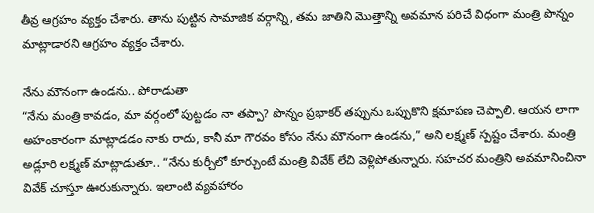తీవ్ర ఆగ్రహం వ్యక్తం చేశారు. తాను పుట్టిన సామాజిక వర్గాన్ని, తమ జాతిని మొత్తాన్ని అవమాన పరిచే విధంగా మంత్రి పొన్నం మాట్లాడారని ఆగ్రహం వ్యక్తం చేశారు.

నేను మౌనంగా ఉండ‌ను.. పోరాడుతా
“నేను మంత్రి కావడం, మా వర్గంలో పుట్టడం నా తప్పా? పొన్నం ప్రభాకర్ తప్పును ఒప్పుకొని క్షమాపణ చెప్పాలి. ఆయన లాగా అహంకారంగా మాట్లాడడం నాకు రాదు, కానీ మా గౌరవం కోసం నేను మౌనంగా ఉండను,” అని లక్ష్మణ్ స్పష్టం చేశారు. మంత్రి అడ్లూరి లక్ష్మణ్ మాట్లాడుతూ.. “నేను కుర్చీలో కూర్చుంటే మంత్రి వివేక్ లేచి వెళ్లిపోతున్నారు. సహచర మంత్రిని అవమానించినా వివేక్ చూస్తూ ఊరుకున్నారు. ఇలాంటి వ్యవహారం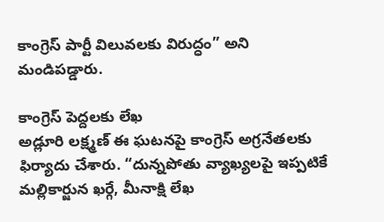కాంగ్రెస్ పార్టీ విలువలకు విరుద్ధం” అని మండిప‌డ్డారు.

కాంగ్రెస్ పెద్ద‌ల‌కు లేఖ‌
అడ్లూరి లక్ష్మణ్ ఈ ఘటనపై కాంగ్రెస్ అగ్రనేతలకు ఫిర్యాదు చేశారు. “దున్నపోతు వ్యాఖ్యలపై ఇప్పటికే మల్లికార్జున ఖర్గే, మీనాక్షి లేఖ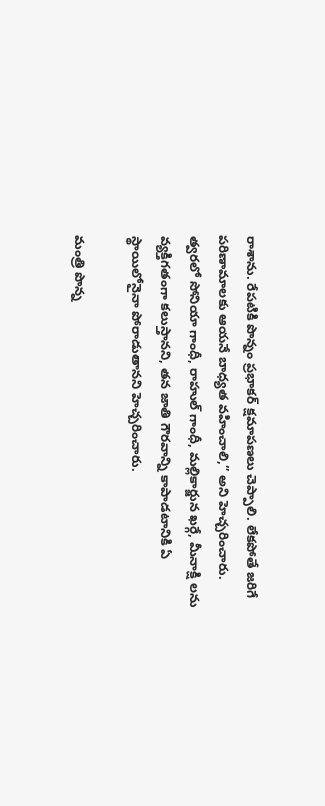రాశాను. రేపటికి పొన్నం ప్రభాకర్ క్షమాపణలు చెప్పాలి. లేకపోతే జరిగే పరిణామాలకు ఆయనే బాధ్యత వహించాలి,” అని హెచ్చరించారు. త్వరలో సోనియా గాంధీ, రాహుల్ గాంధీ, మల్లికార్జున ఖర్గే, మీనాక్షి లను వ్యక్తిగతంగా కలుస్తానని, త‌న జాతి గౌరవాన్ని కాపాడటానికి ఏ స్థాయిలోనైనా పోరాడుతానని హెచ్చ‌రించారు.

మంత్రి పొన్న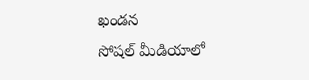ఖండ‌న‌
సోషల్ మీడియాలో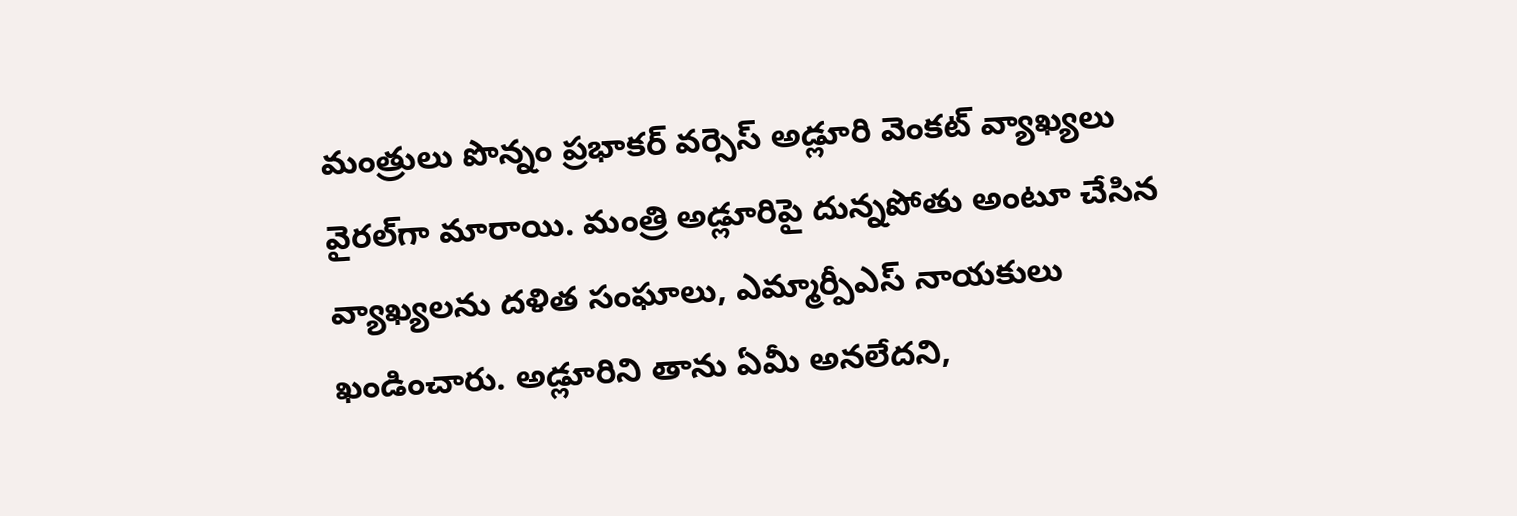మంత్రులు పొన్నం ప్ర‌భాక‌ర్ వ‌ర్సెస్ అడ్లూరి వెంక‌ట్ వ్యాఖ్య‌లు వైర‌ల్‌గా మారాయి. మంత్రి అడ్లూరిపై దున్నపోతు అంటూ చేసిన వ్యాఖ్యలను దళిత సంఘాలు, ఎమ్మార్పీఎస్ నాయకులు ఖండించారు. అడ్లూరిని తాను ఏమీ అనలేదని,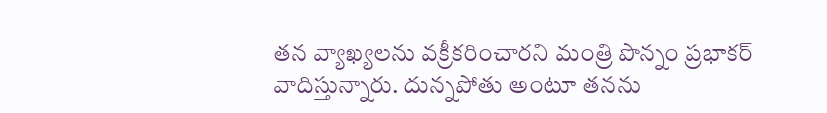త‌న వ్యాఖ్య‌ల‌ను వక్రీకరించారని మంత్రి పొన్నం ప్ర‌భాక‌ర్ వాదిస్తున్నారు. దున్నపోతు అంటూ తనను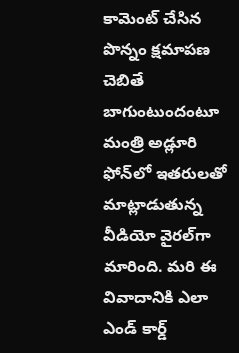కామెంట్ చేసిన పొన్నం క్షమాపణ చెబితే బాగుంటుందంటూ మంత్రి అడ్లూరి ఫోన్‌లో ఇతరులతో మాట్లాడుతున్న వీడియో వైర‌ల్‌గా మారింది. మ‌రి ఈ వివాదానికి ఎలా ఎండ్ కార్డ్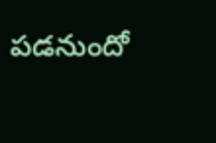ప‌డ‌నుందో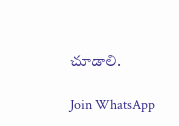చూడాలి.

Join WhatsApp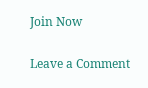Join Now

Leave a Comment